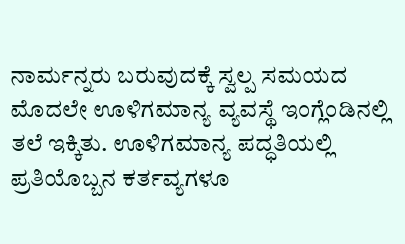ನಾರ್ಮನ್ನರು ಬರುವುದಕ್ಕೆ ಸ್ವಲ್ಪ ಸಮಯದ ಮೊದಲೇ ಊಳಿಗಮಾನ್ಯ ವ್ಯವಸ್ಥೆ ಇಂಗ್ಲೆಂಡಿನಲ್ಲಿ ತಲೆ ಇಕ್ಕಿತು. ಊಳಿಗಮಾನ್ಯ ಪದ್ಧತಿಯಲ್ಲಿ ಪ್ರತಿಯೊಬ್ಬನ ಕರ್ತವ್ಯಗಳೂ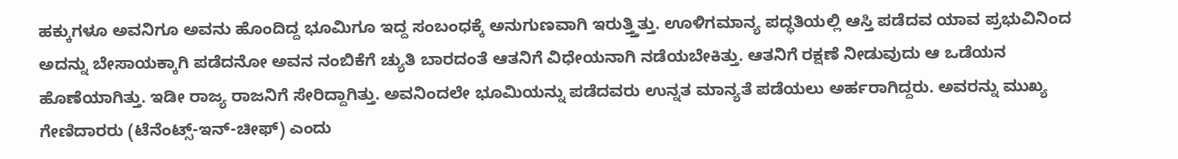ಹಕ್ಕುಗಳೂ ಅವನಿಗೂ ಅವನು ಹೊಂದಿದ್ದ ಭೂಮಿಗೂ ಇದ್ದ ಸಂಬಂಧಕ್ಕೆ ಅನುಗುಣವಾಗಿ ಇರುತ್ತ್ತಿತ್ತು. ಊಳಿಗಮಾನ್ಯ ಪದ್ಧತಿಯಲ್ಲಿ ಆಸ್ತಿ ಪಡೆದವ ಯಾವ ಪ್ರಭುವಿನಿಂದ ಅದನ್ನು ಬೇಸಾಯಕ್ಕಾಗಿ ಪಡೆದನೋ ಅವನ ನಂಬಿಕೆಗೆ ಚ್ಯುತಿ ಬಾರದಂತೆ ಆತನಿಗೆ ವಿಧೇಯನಾಗಿ ನಡೆಯಬೇಕಿತ್ತು. ಆತನಿಗೆ ರಕ್ಷಣೆ ನೀಡುವುದು ಆ ಒಡೆಯನ ಹೊಣೆಯಾಗಿತ್ತು. ಇಡೀ ರಾಜ್ಯ ರಾಜನಿಗೆ ಸೇರಿದ್ದಾಗಿತ್ತು. ಅವನಿಂದಲೇ ಭೂಮಿಯನ್ನು ಪಡೆದವರು ಉನ್ನತ ಮಾನ್ಯತೆ ಪಡೆಯಲು ಅರ್ಹರಾಗಿದ್ದರು. ಅವರನ್ನು ಮುಖ್ಯ ಗೇಣಿದಾರರು (ಟೆನೆಂಟ್ಸ್-ಇನ್-ಚೀಫ್) ಎಂದು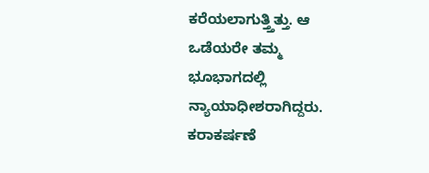ಕರೆಯಲಾಗುತ್ತ್ತಿತ್ತು. ಆ ಒಡೆಯರೇ ತಮ್ಮ ಭೂಭಾಗದಲ್ಲಿ ನ್ಯಾಯಾಧೀಶರಾಗಿದ್ದರು. ಕರಾಕರ್ಷಣೆ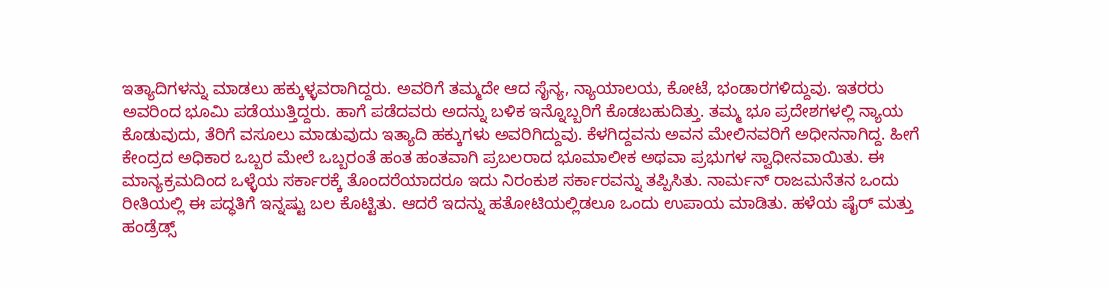ಇತ್ಯಾದಿಗಳನ್ನು ಮಾಡಲು ಹಕ್ಕುಳ್ಳವರಾಗಿದ್ದರು. ಅವರಿಗೆ ತಮ್ಮದೇ ಆದ ಸೈನ್ಯ, ನ್ಯಾಯಾಲಯ, ಕೋಟೆ, ಭಂಡಾರಗಳಿದ್ದುವು. ಇತರರು ಅವರಿಂದ ಭೂಮಿ ಪಡೆಯುತ್ತಿದ್ದರು. ಹಾಗೆ ಪಡೆದವರು ಅದನ್ನು ಬಳಿಕ ಇನ್ನೊಬ್ಬರಿಗೆ ಕೊಡಬಹುದಿತ್ತು. ತಮ್ಮ ಭೂ ಪ್ರದೇಶಗಳಲ್ಲಿ ನ್ಯಾಯ ಕೊಡುವುದು, ತೆರಿಗೆ ವಸೂಲು ಮಾಡುವುದು ಇತ್ಯಾದಿ ಹಕ್ಕುಗಳು ಅವರಿಗಿದ್ದುವು. ಕೆಳಗಿದ್ದವನು ಅವನ ಮೇಲಿನವರಿಗೆ ಅಧೀನನಾಗಿದ್ದ. ಹೀಗೆ ಕೇಂದ್ರದ ಅಧಿಕಾರ ಒಬ್ಬರ ಮೇಲೆ ಒಬ್ಬರಂತೆ ಹಂತ ಹಂತವಾಗಿ ಪ್ರಬಲರಾದ ಭೂಮಾಲೀಕ ಅಥವಾ ಪ್ರಭುಗಳ ಸ್ವಾಧೀನವಾಯಿತು. ಈ ಮಾನ್ಯಕ್ರಮದಿಂದ ಒಳ್ಳೆಯ ಸರ್ಕಾರಕ್ಕೆ ತೊಂದರೆಯಾದರೂ ಇದು ನಿರಂಕುಶ ಸರ್ಕಾರವನ್ನು ತಪ್ಪಿಸಿತು. ನಾರ್ಮನ್ ರಾಜಮನೆತನ ಒಂದು ರೀತಿಯಲ್ಲಿ ಈ ಪದ್ಧತಿಗೆ ಇನ್ನಷ್ಟು ಬಲ ಕೊಟ್ಟಿತು. ಆದರೆ ಇದನ್ನು ಹತೋಟಿಯಲ್ಲಿಡಲೂ ಒಂದು ಉಪಾಯ ಮಾಡಿತು. ಹಳೆಯ ಷೈರ್ ಮತ್ತು ಹಂಡ್ರೆಡ್ಸ್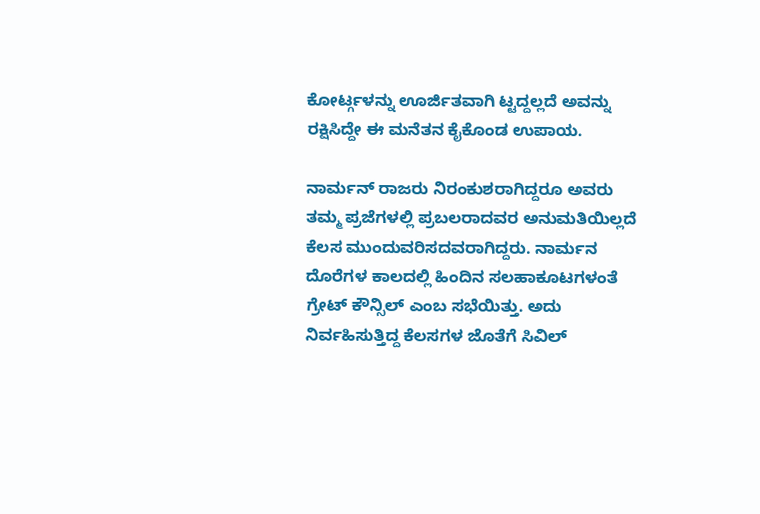ಕೋರ್ಟ್ಗಳನ್ನು ಊರ್ಜಿತವಾಗಿ ಟ್ಟದ್ದಲ್ಲದೆ ಅವನ್ನು ರಕ್ಷಿಸಿದ್ದೇ ಈ ಮನೆತನ ಕೈಕೊಂಡ ಉಪಾಯ.

ನಾರ್ಮನ್ ರಾಜರು ನಿರಂಕುಶರಾಗಿದ್ದರೂ ಅವರು ತಮ್ಮ ಪ್ರಜೆಗಳಲ್ಲಿ ಪ್ರಬಲರಾದವರ ಅನುಮತಿಯಿಲ್ಲದೆ ಕೆಲಸ ಮುಂದುವರಿಸದವರಾಗಿದ್ದರು. ನಾರ್ಮನ ದೊರೆಗಳ ಕಾಲದಲ್ಲಿ ಹಿಂದಿನ ಸಲಹಾಕೂಟಗಳಂತೆ ಗ್ರೇಟ್ ಕೌನ್ಸಿಲ್ ಎಂಬ ಸಭೆಯಿತ್ತು. ಅದು ನಿರ್ವಹಿಸುತ್ತಿದ್ದ ಕೆಲಸಗಳ ಜೊತೆಗೆ ಸಿವಿಲ್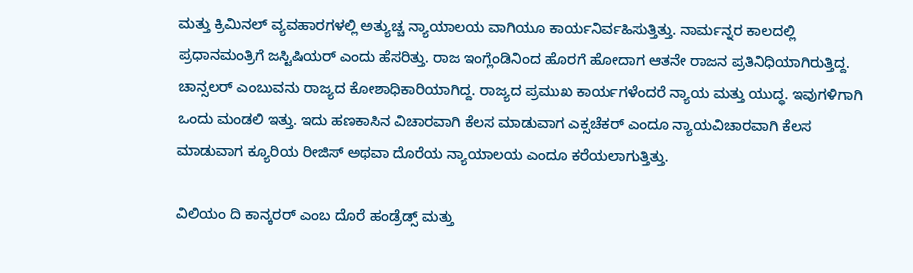ಮತ್ತು ಕ್ರಿಮಿನಲ್ ವ್ಯವಹಾರಗಳಲ್ಲಿ ಅತ್ಯುಚ್ಚ ನ್ಯಾಯಾಲಯ ವಾಗಿಯೂ ಕಾರ್ಯನಿರ್ವಹಿಸುತ್ತಿತ್ತು. ನಾರ್ಮನ್ನರ ಕಾಲದಲ್ಲಿ ಪ್ರಧಾನಮಂತ್ರಿಗೆ ಜಸ್ಟಿಷಿಯರ್ ಎಂದು ಹೆಸರಿತ್ತು. ರಾಜ ಇಂಗ್ಲೆಂಡಿನಿಂದ ಹೊರಗೆ ಹೋದಾಗ ಆತನೇ ರಾಜನ ಪ್ರತಿನಿಧಿಯಾಗಿರುತ್ತಿದ್ದ. ಚಾನ್ಸಲರ್ ಎಂಬುವನು ರಾಜ್ಯದ ಕೋಶಾಧಿಕಾರಿಯಾಗಿದ್ದ. ರಾಜ್ಯದ ಪ್ರಮುಖ ಕಾರ್ಯಗಳೆಂದರೆ ನ್ಯಾಯ ಮತ್ತು ಯುದ್ಧ. ಇವುಗಳಿಗಾಗಿ ಒಂದು ಮಂಡಲಿ ಇತ್ತು. ಇದು ಹಣಕಾಸಿನ ವಿಚಾರವಾಗಿ ಕೆಲಸ ಮಾಡುವಾಗ ಎಕ್ಸಚೆಕರ್ ಎಂದೂ ನ್ಯಾಯವಿಚಾರವಾಗಿ ಕೆಲಸ ಮಾಡುವಾಗ ಕ್ಯೂರಿಯ ರೀಜಿಸ್ ಅಥವಾ ದೊರೆಯ ನ್ಯಾಯಾಲಯ ಎಂದೂ ಕರೆಯಲಾಗುತ್ತಿತ್ತು.

ವಿಲಿಯಂ ದಿ ಕಾನ್ಕರರ್ ಎಂಬ ದೊರೆ ಹಂಡ್ರೆಡ್ಸ್ ಮತ್ತು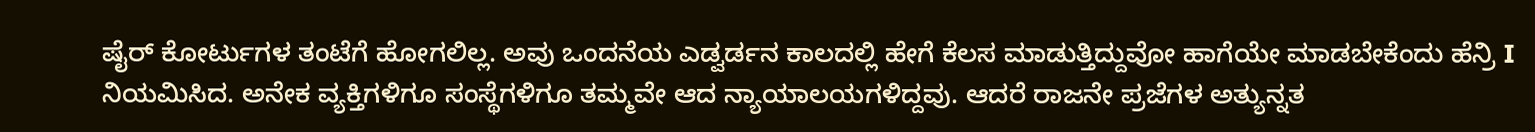ಷೈರ್ ಕೋರ್ಟುಗಳ ತಂಟೆಗೆ ಹೋಗಲಿಲ್ಲ. ಅವು ಒಂದನೆಯ ಎಡ್ವರ್ಡನ ಕಾಲದಲ್ಲಿ ಹೇಗೆ ಕೆಲಸ ಮಾಡುತ್ತಿದ್ದುವೋ ಹಾಗೆಯೇ ಮಾಡಬೇಕೆಂದು ಹೆನ್ರಿ I ನಿಯಮಿಸಿದ. ಅನೇಕ ವ್ಯಕ್ತಿಗಳಿಗೂ ಸಂಸ್ಥೆಗಳಿಗೂ ತಮ್ಮವೇ ಆದ ನ್ಯಾಯಾಲಯಗಳಿದ್ದವು. ಆದರೆ ರಾಜನೇ ಪ್ರಜೆಗಳ ಅತ್ಯುನ್ನತ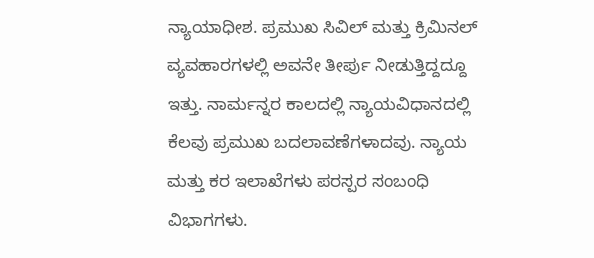ನ್ಯಾಯಾಧೀಶ. ಪ್ರಮುಖ ಸಿವಿಲ್ ಮತ್ತು ಕ್ರಿಮಿನಲ್ ವ್ಯವಹಾರಗಳಲ್ಲಿ ಅವನೇ ತೀರ್ಪು ನೀಡುತ್ತಿದ್ದದ್ದೂ ಇತ್ತು. ನಾರ್ಮನ್ನರ ಕಾಲದಲ್ಲಿ ನ್ಯಾಯವಿಧಾನದಲ್ಲಿ ಕೆಲವು ಪ್ರಮುಖ ಬದಲಾವಣೆಗಳಾದವು. ನ್ಯಾಯ ಮತ್ತು ಕರ ಇಲಾಖೆಗಳು ಪರಸ್ಪರ ಸಂಬಂಧಿ ವಿಭಾಗಗಳು.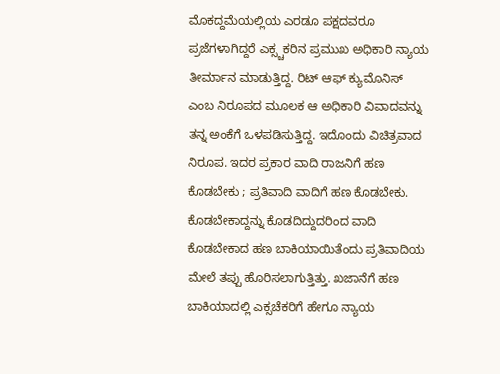ಮೊಕದ್ದಮೆಯಲ್ಲಿಯ ಎರಡೂ ಪಕ್ಷದವರೂ ಪ್ರಜೆಗಳಾಗಿದ್ದರೆ ಎಕ್ಸ್ಚಕರಿನ ಪ್ರಮುಖ ಅಧಿಕಾರಿ ನ್ಯಾಯ ತೀರ್ಮಾನ ಮಾಡುತ್ತಿದ್ದ. ರಿಟ್ ಆಫ್ ಕ್ಯುಮೊನಿಸ್ ಎಂಬ ನಿರೂಪದ ಮೂಲಕ ಆ ಅಧಿಕಾರಿ ವಿವಾದವನ್ನು ತನ್ನ ಅಂಕೆಗೆ ಒಳಪಡಿಸುತ್ತಿದ್ದ. ಇದೊಂದು ವಿಚಿತ್ರವಾದ ನಿರೂಪ. ಇದರ ಪ್ರಕಾರ ವಾದಿ ರಾಜನಿಗೆ ಹಣ ಕೊಡಬೇಕು ; ಪ್ರತಿವಾದಿ ವಾದಿಗೆ ಹಣ ಕೊಡಬೇಕು. ಕೊಡಬೇಕಾದ್ದನ್ನು ಕೊಡದಿದ್ದುದರಿಂದ ವಾದಿ ಕೊಡಬೇಕಾದ ಹಣ ಬಾಕಿಯಾಯಿತೆಂದು ಪ್ರತಿವಾದಿಯ ಮೇಲೆ ತಪ್ಪು ಹೊರಿಸಲಾಗುತ್ತಿತ್ತು. ಖಜಾನೆಗೆ ಹಣ ಬಾಕಿಯಾದಲ್ಲಿ ಎಕ್ಸಚೆಕರಿಗೆ ಹೇಗೂ ನ್ಯಾಯ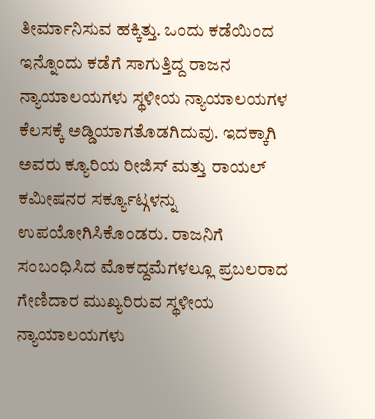ತೀರ್ಮಾನಿಸುವ ಹಕ್ಕಿತ್ತು. ಒಂದು ಕಡೆಯಿಂದ ಇನ್ನೊಂದು ಕಡೆಗೆ ಸಾಗುತ್ತಿದ್ದ ರಾಜನ ನ್ಯಾಯಾಲಯಗಳು ಸ್ಥಳೀಯ ನ್ಯಾಯಾಲಯಗಳ ಕೆಲಸಕ್ಕೆ ಅಡ್ಡಿಯಾಗತೊಡಗಿದುವು. ಇದಕ್ಕಾಗಿ ಅವರು ಕ್ಯೂರಿಯ ರೀಜಿಸ್ ಮತ್ತು ರಾಯಲ್ ಕಮೀಷನರ ಸರ್ಕ್ಯೂಟ್ಗಳನ್ನು ಉಪಯೋಗಿಸಿಕೊಂಡರು. ರಾಜನಿಗೆ ಸಂಬಂಧಿಸಿದ ಮೊಕದ್ದಮೆಗಳಲ್ಲೂ ಪ್ರಬಲರಾದ ಗೇಣಿದಾರ ಮುಖ್ಯರಿರುವ ಸ್ಥಳೀಯ ನ್ಯಾಯಾಲಯಗಳು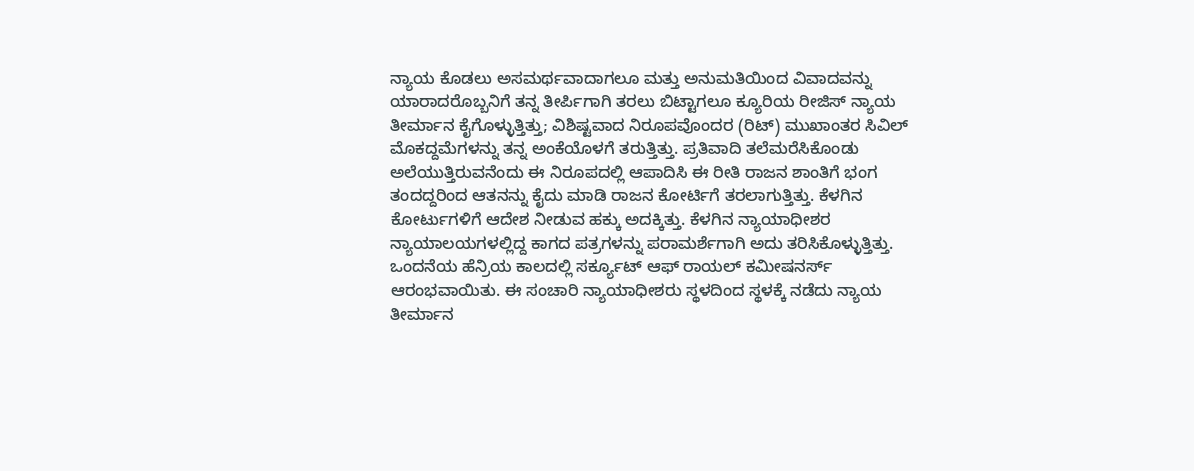ನ್ಯಾಯ ಕೊಡಲು ಅಸಮರ್ಥವಾದಾಗಲೂ ಮತ್ತು ಅನುಮತಿಯಿಂದ ವಿವಾದವನ್ನು ಯಾರಾದರೊಬ್ಬನಿಗೆ ತನ್ನ ತೀರ್ಪಿಗಾಗಿ ತರಲು ಬಿಟ್ಟಾಗಲೂ ಕ್ಯೂರಿಯ ರೀಜಿಸ್ ನ್ಯಾಯ ತೀರ್ಮಾನ ಕೈಗೊಳ್ಳುತ್ತಿತ್ತು; ವಿಶಿಷ್ಟವಾದ ನಿರೂಪವೊಂದರ (ರಿಟ್) ಮುಖಾಂತರ ಸಿವಿಲ್ ಮೊಕದ್ದಮೆಗಳನ್ನು ತನ್ನ ಅಂಕೆಯೊಳಗೆ ತರುತ್ತಿತ್ತು. ಪ್ರತಿವಾದಿ ತಲೆಮರೆಸಿಕೊಂಡು ಅಲೆಯುತ್ತಿರುವನೆಂದು ಈ ನಿರೂಪದಲ್ಲಿ ಆಪಾದಿಸಿ ಈ ರೀತಿ ರಾಜನ ಶಾಂತಿಗೆ ಭಂಗ ತಂದದ್ದರಿಂದ ಆತನನ್ನು ಕೈದು ಮಾಡಿ ರಾಜನ ಕೋರ್ಟಿಗೆ ತರಲಾಗುತ್ತಿತ್ತು. ಕೆಳಗಿನ ಕೋರ್ಟುಗಳಿಗೆ ಆದೇಶ ನೀಡುವ ಹಕ್ಕು ಅದಕ್ಕಿತ್ತು. ಕೆಳಗಿನ ನ್ಯಾಯಾಧೀಶರ ನ್ಯಾಯಾಲಯಗಳಲ್ಲಿದ್ದ ಕಾಗದ ಪತ್ರಗಳನ್ನು ಪರಾಮರ್ಶೆಗಾಗಿ ಅದು ತರಿಸಿಕೊಳ್ಳುತ್ತಿತ್ತು. ಒಂದನೆಯ ಹೆನ್ರಿಯ ಕಾಲದಲ್ಲಿ ಸರ್ಕ್ಯೂಟ್ ಆಫ್ ರಾಯಲ್ ಕಮೀಷನರ್ಸ್ ಆರಂಭವಾಯಿತು. ಈ ಸಂಚಾರಿ ನ್ಯಾಯಾಧೀಶರು ಸ್ಥಳದಿಂದ ಸ್ಥಳಕ್ಕೆ ನಡೆದು ನ್ಯಾಯ ತೀರ್ಮಾನ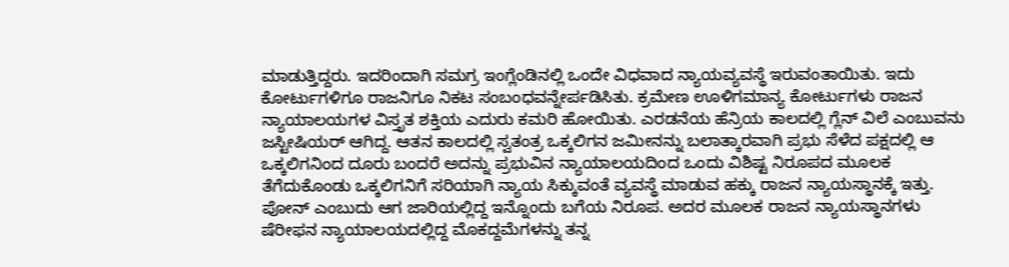ಮಾಡುತ್ತಿದ್ದರು. ಇದರಿಂದಾಗಿ ಸಮಗ್ರ ಇಂಗ್ಲೆಂಡಿನಲ್ಲಿ ಒಂದೇ ವಿಧವಾದ ನ್ಯಾಯವ್ಯವಸ್ಥೆ ಇರುವಂತಾಯಿತು. ಇದು ಕೋರ್ಟುಗಳಿಗೂ ರಾಜನಿಗೂ ನಿಕಟ ಸಂಬಂಧವನ್ನೇರ್ಪಡಿಸಿತು. ಕ್ರಮೇಣ ಊಳಿಗಮಾನ್ಯ ಕೋರ್ಟುಗಳು ರಾಜನ ನ್ಯಾಯಾಲಯಗಳ ವಿಸ್ತೃತ ಶಕ್ತಿಯ ಎದುರು ಕಮರಿ ಹೋಯಿತು. ಎರಡನೆಯ ಹೆನ್ರಿಯ ಕಾಲದಲ್ಲಿ ಗ್ಲೆನ್ ವಿಲೆ ಎಂಬುವನು ಜಸ್ಟೀಷಿಯರ್ ಆಗಿದ್ದ. ಆತನ ಕಾಲದಲ್ಲಿ ಸ್ವತಂತ್ರ ಒಕ್ಕಲಿಗನ ಜಮೀನನ್ನು ಬಲಾತ್ಕಾರವಾಗಿ ಪ್ರಭು ಸೆಳೆದ ಪಕ್ಷದಲ್ಲಿ ಆ ಒಕ್ಕಲಿಗನಿಂದ ದೂರು ಬಂದರೆ ಅದನ್ನು ಪ್ರಭುವಿನ ನ್ಯಾಯಾಲಯದಿಂದ ಒಂದು ವಿಶಿಷ್ಟ ನಿರೂಪದ ಮೂಲಕ ತೆಗೆದುಕೊಂಡು ಒಕ್ಕಲಿಗನಿಗೆ ಸರಿಯಾಗಿ ನ್ಯಾಯ ಸಿಕ್ಕುವಂತೆ ವ್ಯವಸ್ಥೆ ಮಾಡುವ ಹಕ್ಕು ರಾಜನ ನ್ಯಾಯಸ್ಥಾನಕ್ಕೆ ಇತ್ತು. ಪೋನ್ ಎಂಬುದು ಆಗ ಜಾರಿಯಲ್ಲಿದ್ದ ಇನ್ನೊಂದು ಬಗೆಯ ನಿರೂಪ. ಅದರ ಮೂಲಕ ರಾಜನ ನ್ಯಾಯಸ್ಥಾನಗಳು ಷೆರೀಫನ ನ್ಯಾಯಾಲಯದಲ್ಲಿದ್ದ ಮೊಕದ್ದಮೆಗಳನ್ನು ತನ್ನ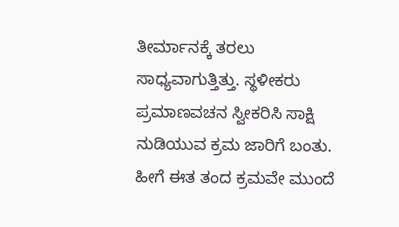ತೀರ್ಮಾನಕ್ಕೆ ತರಲು ಸಾಧ್ಯವಾಗುತ್ತಿತ್ತು. ಸ್ಥಳೀಕರು ಪ್ರಮಾಣವಚನ ಸ್ವೀಕರಿಸಿ ಸಾಕ್ಷಿ ನುಡಿಯುವ ಕ್ರಮ ಜಾರಿಗೆ ಬಂತು. ಹೀಗೆ ಈತ ತಂದ ಕ್ರಮವೇ ಮುಂದೆ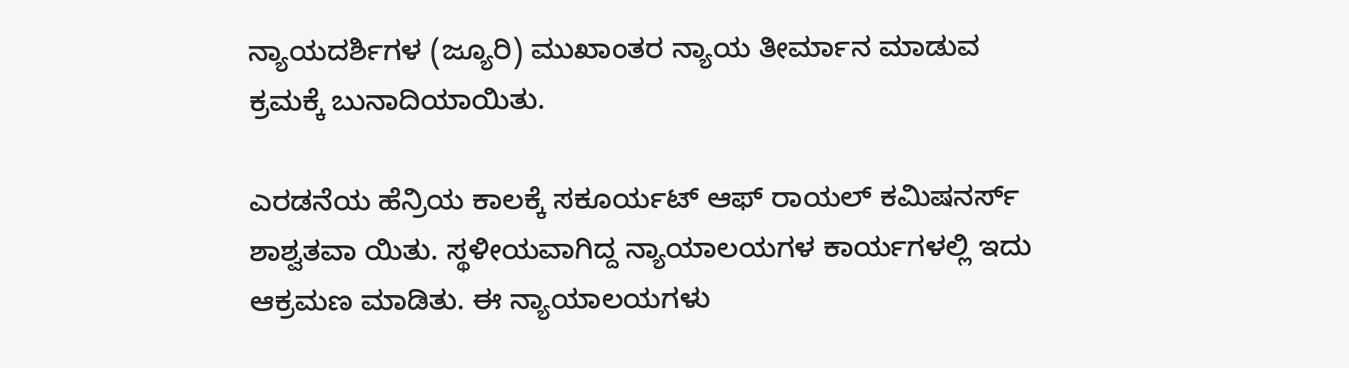ನ್ಯಾಯದರ್ಶಿಗಳ (ಜ್ಯೂರಿ) ಮುಖಾಂತರ ನ್ಯಾಯ ತೀರ್ಮಾನ ಮಾಡುವ ಕ್ರಮಕ್ಕೆ ಬುನಾದಿಯಾಯಿತು.

ಎರಡನೆಯ ಹೆನ್ರಿಯ ಕಾಲಕ್ಕೆ ಸಕೂರ್ಯಟ್ ಆಫ್ ರಾಯಲ್ ಕಮಿಷನರ್ಸ್ ಶಾಶ್ವತವಾ ಯಿತು. ಸ್ಥಳೀಯವಾಗಿದ್ದ ನ್ಯಾಯಾಲಯಗಳ ಕಾರ್ಯಗಳಲ್ಲಿ ಇದು ಆಕ್ರಮಣ ಮಾಡಿತು. ಈ ನ್ಯಾಯಾಲಯಗಳು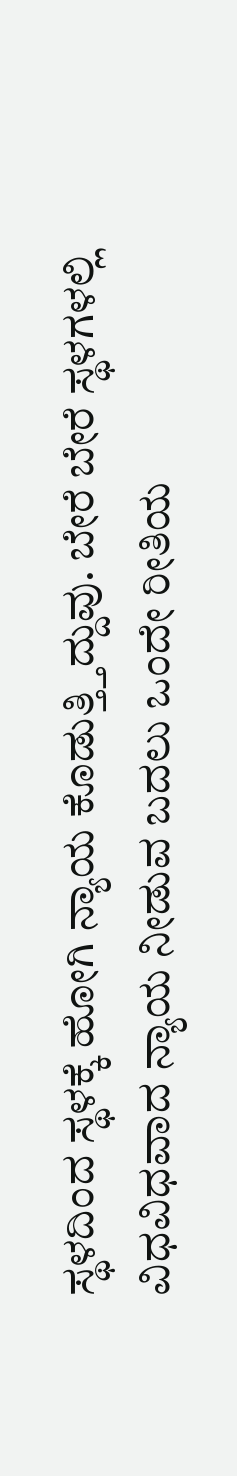ಸ್ಥಳದಿಂದ ಸ್ಥಳಕ್ಕೆ ಹೋಗಿ ನ್ಯಾಯ ಕೊಡುತ್ತ್ತಿದ್ದುವು. ಬೇರೆ ಬೇರೆ ಸ್ಥಳಗಳಲ್ಲಿ ವಿಧವಿಧವಾದ ನ್ಯಾಯ ನೀಡುವ ಬದಲು ಒಂದೇ ರೀತಿಯ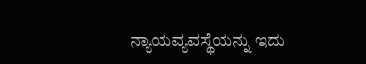ನ್ಯಾಯವ್ಯವಸ್ಥೆಯನ್ನು ಇದು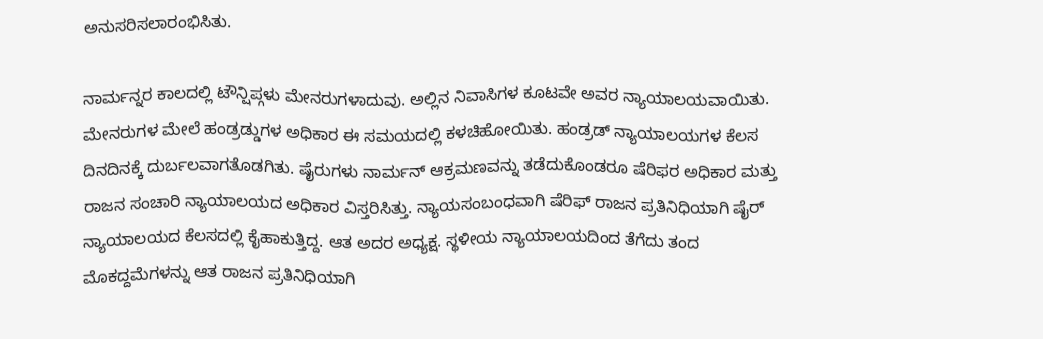ಅನುಸರಿಸಲಾರಂಭಿಸಿತು.

ನಾರ್ಮನ್ನರ ಕಾಲದಲ್ಲಿ ಟೌನ್ಷಿಪ್ಗಳು ಮೇನರುಗಳಾದುವು. ಅಲ್ಲಿನ ನಿವಾಸಿಗಳ ಕೂಟವೇ ಅವರ ನ್ಯಾಯಾಲಯವಾಯಿತು. ಮೇನರುಗಳ ಮೇಲೆ ಹಂಡ್ರಡ್ಡುಗಳ ಅಧಿಕಾರ ಈ ಸಮಯದಲ್ಲಿ ಕಳಚಿಹೋಯಿತು. ಹಂಡ್ರಡ್ ನ್ಯಾಯಾಲಯಗಳ ಕೆಲಸ ದಿನದಿನಕ್ಕೆ ದುರ್ಬಲವಾಗತೊಡಗಿತು. ಷೈರುಗಳು ನಾರ್ಮನ್ ಆಕ್ರಮಣವನ್ನು ತಡೆದುಕೊಂಡರೂ ಷೆರಿಫರ ಅಧಿಕಾರ ಮತ್ತು ರಾಜನ ಸಂಚಾರಿ ನ್ಯಾಯಾಲಯದ ಅಧಿಕಾರ ವಿಸ್ತರಿಸಿತ್ತು. ನ್ಯಾಯಸಂಬಂಧವಾಗಿ ಷೆರಿಫ್ ರಾಜನ ಪ್ರತಿನಿಧಿಯಾಗಿ ಷೈರ್ ನ್ಯಾಯಾಲಯದ ಕೆಲಸದಲ್ಲಿ ಕೈಹಾಕುತ್ತಿದ್ದ. ಆತ ಅದರ ಅಧ್ಯಕ್ಷ. ಸ್ಥಳೀಯ ನ್ಯಾಯಾಲಯದಿಂದ ತೆಗೆದು ತಂದ ಮೊಕದ್ದಮೆಗಳನ್ನು ಆತ ರಾಜನ ಪ್ರತಿನಿಧಿಯಾಗಿ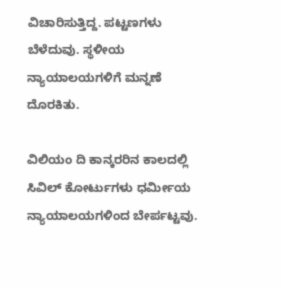ವಿಚಾರಿಸುತ್ತಿದ್ದ. ಪಟ್ಟಣಗಳು ಬೆಳೆದುವು. ಸ್ಥಳೀಯ ನ್ಯಾಯಾಲಯಗಳಿಗೆ ಮನ್ನಣೆ ದೊರಕಿತು.

ವಿಲಿಯಂ ದಿ ಕಾನ್ಕರರಿನ ಕಾಲದಲ್ಲಿ ಸಿವಿಲ್ ಕೋರ್ಟುಗಳು ಧರ್ಮೀಯ ನ್ಯಾಯಾಲಯಗಳಿಂದ ಬೇರ್ಪಟ್ಟವು.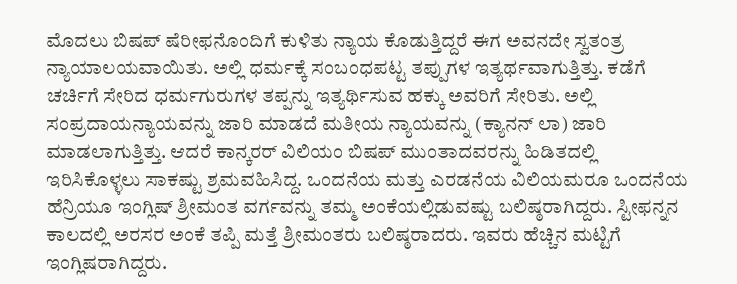ಮೊದಲು ಬಿಷಪ್ ಷೆರೀಫನೊಂದಿಗೆ ಕುಳಿತು ನ್ಯಾಯ ಕೊಡುತ್ತಿದ್ದರೆ ಈಗ ಅವನದೇ ಸ್ವತಂತ್ರ ನ್ಯಾಯಾಲಯವಾಯಿತು. ಅಲ್ಲಿ ಧರ್ಮಕ್ಕೆ ಸಂಬಂಧಪಟ್ಟ ತಪ್ಪುಗಳ ಇತ್ಯರ್ಥವಾಗುತ್ತಿತ್ತು. ಕಡೆಗೆ ಚರ್ಚಿಗೆ ಸೇರಿದ ಧರ್ಮಗುರುಗಳ ತಪ್ಪನ್ನು ಇತ್ಯರ್ಥಿಸುವ ಹಕ್ಕು ಅವರಿಗೆ ಸೇರಿತು. ಅಲ್ಲಿ ಸಂಪ್ರದಾಯನ್ಯಾಯವನ್ನು ಜಾರಿ ಮಾಡದೆ ಮತೀಯ ನ್ಯಾಯವನ್ನು (ಕ್ಯಾನನ್ ಲಾ) ಜಾರಿ ಮಾಡಲಾಗುತ್ತಿತ್ತು. ಆದರೆ ಕಾನ್ಕರರ್ ವಿಲಿಯಂ ಬಿಷಪ್ ಮುಂತಾದವರನ್ನು ಹಿಡಿತದಲ್ಲಿ ಇರಿಸಿಕೊಳ್ಳಲು ಸಾಕಷ್ಟು ಶ್ರಮವಹಿಸಿದ್ದ. ಒಂದನೆಯ ಮತ್ತು ಎರಡನೆಯ ವಿಲಿಯಮರೂ ಒಂದನೆಯ ಹೆನ್ರಿಯೂ ಇಂಗ್ಲಿಷ್ ಶ್ರೀಮಂತ ವರ್ಗವನ್ನು ತಮ್ಮ ಅಂಕೆಯಲ್ಲಿಡುವಷ್ಟು ಬಲಿಷ್ಠರಾಗಿದ್ದರು. ಸ್ಟೀಫನ್ನನ ಕಾಲದಲ್ಲಿ ಅರಸರ ಅಂಕೆ ತಪ್ಪಿ ಮತ್ತೆ ಶ್ರೀಮಂತರು ಬಲಿಷ್ಠರಾದರು. ಇವರು ಹೆಚ್ಚಿನ ಮಟ್ಟಿಗೆ ಇಂಗ್ಲಿಷರಾಗಿದ್ದರು.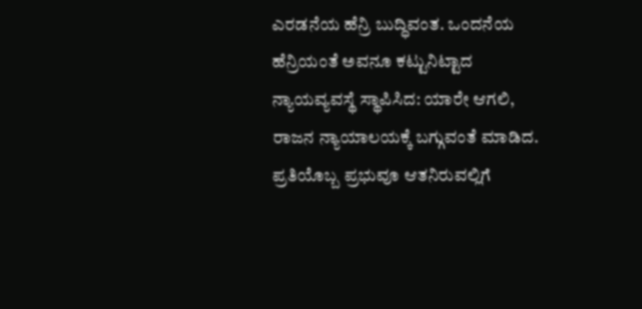ಎರಡನೆಯ ಹೆನ್ರಿ ಬುದ್ಧಿವಂತ. ಒಂದನೆಯ ಹೆನ್ರಿಯಂತೆ ಅವನೂ ಕಟ್ಟುನಿಟ್ಟಾದ ನ್ಯಾಯವ್ಯವಸ್ಥೆ ಸ್ಥಾಪಿಸಿದ: ಯಾರೇ ಆಗಲಿ, ರಾಜನ ನ್ಯಾಯಾಲಯಕ್ಕೆ ಬಗ್ಗುವಂತೆ ಮಾಡಿದ. ಪ್ರತಿಯೊಬ್ಬ ಪ್ರಭುವೂ ಆತನಿರುವಲ್ಲಿಗೆ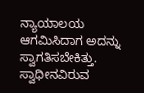ನ್ಯಾಯಾಲಯ ಆಗಮಿಸಿದಾಗ ಅದನ್ನು ಸ್ವಾಗತಿಸಬೇಕಿತ್ತು. ಸ್ವಾಧೀನವಿರುವ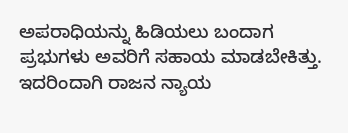ಅಪರಾಧಿಯನ್ನು ಹಿಡಿಯಲು ಬಂದಾಗ ಪ್ರಭುಗಳು ಅವರಿಗೆ ಸಹಾಯ ಮಾಡಬೇಕಿತ್ತು. ಇದರಿಂದಾಗಿ ರಾಜನ ನ್ಯಾಯ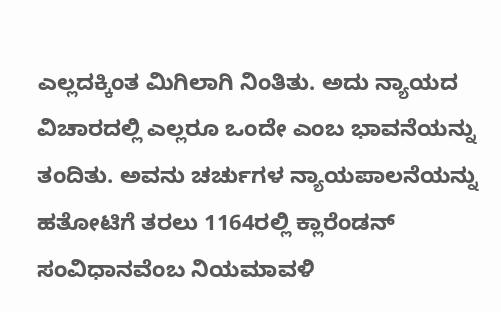ಎಲ್ಲದಕ್ಕಿಂತ ಮಿಗಿಲಾಗಿ ನಿಂತಿತು. ಅದು ನ್ಯಾಯದ ವಿಚಾರದಲ್ಲಿ ಎಲ್ಲರೂ ಒಂದೇ ಎಂಬ ಭಾವನೆಯನ್ನು ತಂದಿತು. ಅವನು ಚರ್ಚುಗಳ ನ್ಯಾಯಪಾಲನೆಯನ್ನು ಹತೋಟಿಗೆ ತರಲು 1164ರಲ್ಲಿ ಕ್ಲಾರೆಂಡನ್ ಸಂವಿಧಾನವೆಂಬ ನಿಯಮಾವಳಿ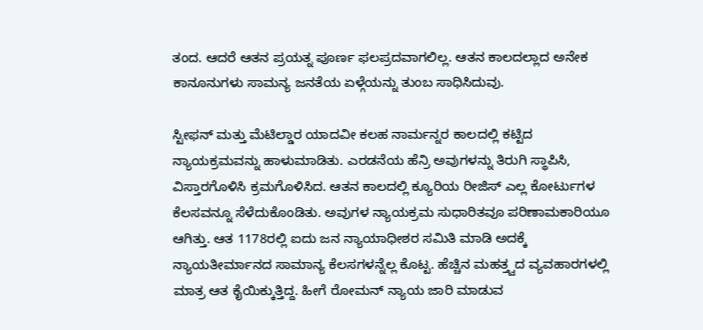ತಂದ. ಆದರೆ ಆತನ ಪ್ರಯತ್ನ ಪೂರ್ಣ ಫಲಪ್ರದವಾಗಲಿಲ್ಲ. ಆತನ ಕಾಲದಲ್ಲಾದ ಅನೇಕ ಕಾನೂನುಗಳು ಸಾಮನ್ಯ ಜನತೆಯ ಏಳ್ಗೆಯನ್ನು ತುಂಬ ಸಾಧಿಸಿದುವು.

ಸ್ಟೀಫನ್ ಮತ್ತು ಮೆಟಿಲ್ಡಾರ ಯಾದವೀ ಕಲಹ ನಾರ್ಮನ್ನರ ಕಾಲದಲ್ಲಿ ಕಟ್ಟಿದ ನ್ಯಾಯಕ್ರಮವನ್ನು ಹಾಳುಮಾಡಿತು. ಎರಡನೆಯ ಹೆನ್ರಿ ಅವುಗಳನ್ನು ತಿರುಗಿ ಸ್ಥಾಪಿಸಿ, ವಿಸ್ತಾರಗೊಳಿಸಿ ಕ್ರಮಗೊಳಿಸಿದ. ಆತನ ಕಾಲದಲ್ಲಿ ಕ್ಯೂರಿಯ ರೀಜಿಸ್ ಎಲ್ಲ ಕೋರ್ಟುಗಳ ಕೆಲಸವನ್ನೂ ಸೆಳೆದುಕೊಂಡಿತು. ಅವುಗಳ ನ್ಯಾಯಕ್ರಮ ಸುಧಾರಿತವೂ ಪರಿಣಾಮಕಾರಿಯೂ ಆಗಿತ್ತು. ಆತ 1178ರಲ್ಲಿ ಐದು ಜನ ನ್ಯಾಯಾಧೀಶರ ಸಮಿತಿ ಮಾಡಿ ಅದಕ್ಕೆ ನ್ಯಾಯತೀರ್ಮಾನದ ಸಾಮಾನ್ಯ ಕೆಲಸಗಳನ್ನೆಲ್ಲ ಕೊಟ್ಟ. ಹೆಚ್ಚಿನ ಮಹತ್ತ್ವದ ವ್ಯವಹಾರಗಳಲ್ಲಿ ಮಾತ್ರ ಆತ ಕೈಯಿಕ್ಕುತ್ತಿದ್ದ. ಹೀಗೆ ರೋಮನ್ ನ್ಯಾಯ ಜಾರಿ ಮಾಡುವ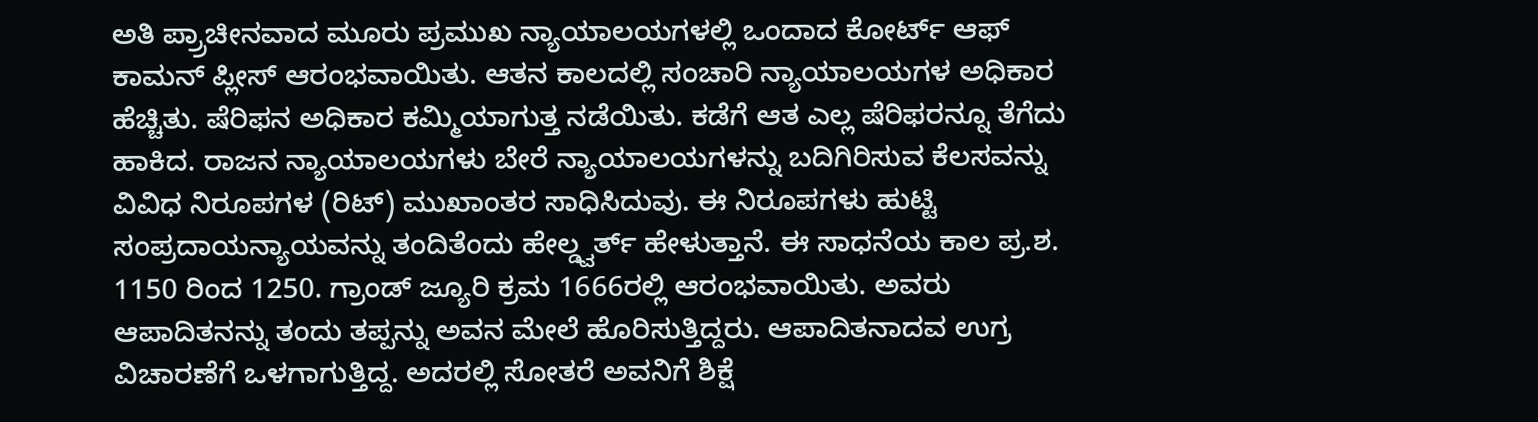ಅತಿ ಪ್ರ್ರಾಚೀನವಾದ ಮೂರು ಪ್ರಮುಖ ನ್ಯಾಯಾಲಯಗಳಲ್ಲಿ ಒಂದಾದ ಕೋರ್ಟ್ ಆಫ್ ಕಾಮನ್ ಪ್ಲೀಸ್ ಆರಂಭವಾಯಿತು. ಆತನ ಕಾಲದಲ್ಲಿ ಸಂಚಾರಿ ನ್ಯಾಯಾಲಯಗಳ ಅಧಿಕಾರ ಹೆಚ್ಚಿತು. ಷೆರಿಫನ ಅಧಿಕಾರ ಕಮ್ಮಿಯಾಗುತ್ತ ನಡೆಯಿತು. ಕಡೆಗೆ ಆತ ಎಲ್ಲ ಷೆರಿಫರನ್ನೂ ತೆಗೆದು ಹಾಕಿದ. ರಾಜನ ನ್ಯಾಯಾಲಯಗಳು ಬೇರೆ ನ್ಯಾಯಾಲಯಗಳನ್ನು ಬದಿಗಿರಿಸುವ ಕೆಲಸವನ್ನು ವಿವಿಧ ನಿರೂಪಗಳ (ರಿಟ್) ಮುಖಾಂತರ ಸಾಧಿಸಿದುವು. ಈ ನಿರೂಪಗಳು ಹುಟ್ಟಿ ಸಂಪ್ರದಾಯನ್ಯಾಯವನ್ನು ತಂದಿತೆಂದು ಹೇಲ್ಡ್ವರ್ತ್ ಹೇಳುತ್ತಾನೆ. ಈ ಸಾಧನೆಯ ಕಾಲ ಪ್ರ.ಶ. 1150 ರಿಂದ 1250. ಗ್ರಾಂಡ್ ಜ್ಯೂರಿ ಕ್ರಮ 1666ರಲ್ಲಿ ಆರಂಭವಾಯಿತು. ಅವರು ಆಪಾದಿತನನ್ನು ತಂದು ತಪ್ಪನ್ನು ಅವನ ಮೇಲೆ ಹೊರಿಸುತ್ತಿದ್ದರು. ಆಪಾದಿತನಾದವ ಉಗ್ರ ವಿಚಾರಣೆಗೆ ಒಳಗಾಗುತ್ತಿದ್ದ. ಅದರಲ್ಲಿ ಸೋತರೆ ಅವನಿಗೆ ಶಿಕ್ಷೆ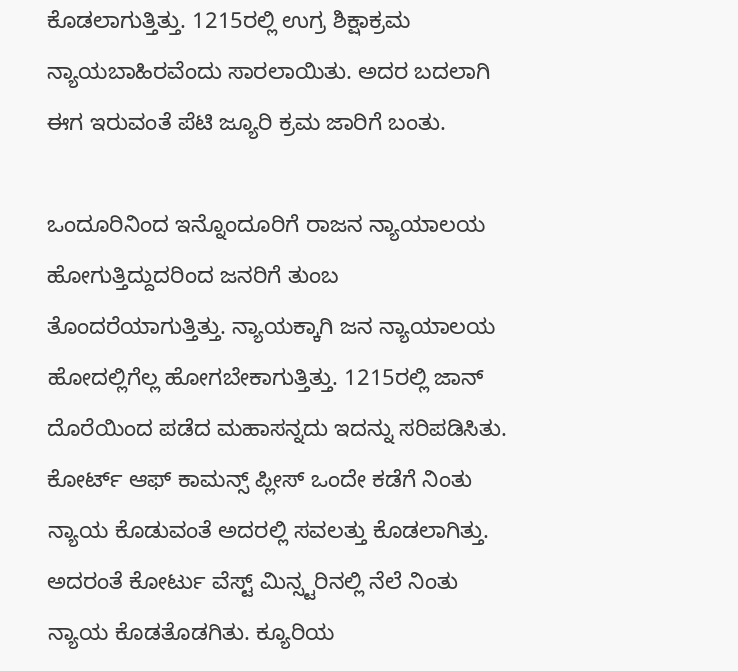ಕೊಡಲಾಗುತ್ತಿತ್ತು. 1215ರಲ್ಲಿ ಉಗ್ರ ಶಿಕ್ಷಾಕ್ರಮ ನ್ಯಾಯಬಾಹಿರವೆಂದು ಸಾರಲಾಯಿತು. ಅದರ ಬದಲಾಗಿ ಈಗ ಇರುವಂತೆ ಪೆಟಿ ಜ್ಯೂರಿ ಕ್ರಮ ಜಾರಿಗೆ ಬಂತು.

ಒಂದೂರಿನಿಂದ ಇನ್ನೊಂದೂರಿಗೆ ರಾಜನ ನ್ಯಾಯಾಲಯ ಹೋಗುತ್ತಿದ್ದುದರಿಂದ ಜನರಿಗೆ ತುಂಬ ತೊಂದರೆಯಾಗುತ್ತಿತ್ತು. ನ್ಯಾಯಕ್ಕಾಗಿ ಜನ ನ್ಯಾಯಾಲಯ ಹೋದಲ್ಲಿಗೆಲ್ಲ ಹೋಗಬೇಕಾಗುತ್ತಿತ್ತು. 1215ರಲ್ಲಿ ಜಾನ್ ದೊರೆಯಿಂದ ಪಡೆದ ಮಹಾಸನ್ನದು ಇದನ್ನು ಸರಿಪಡಿಸಿತು. ಕೋರ್ಟ್ ಆಫ್ ಕಾಮನ್ಸ್ ಪ್ಲೀಸ್ ಒಂದೇ ಕಡೆಗೆ ನಿಂತು ನ್ಯಾಯ ಕೊಡುವಂತೆ ಅದರಲ್ಲಿ ಸವಲತ್ತು ಕೊಡಲಾಗಿತ್ತು. ಅದರಂತೆ ಕೋರ್ಟು ವೆಸ್ಟ್ ಮಿನ್ಸ್ಟರಿನಲ್ಲಿ ನೆಲೆ ನಿಂತು ನ್ಯಾಯ ಕೊಡತೊಡಗಿತು. ಕ್ಯೂರಿಯ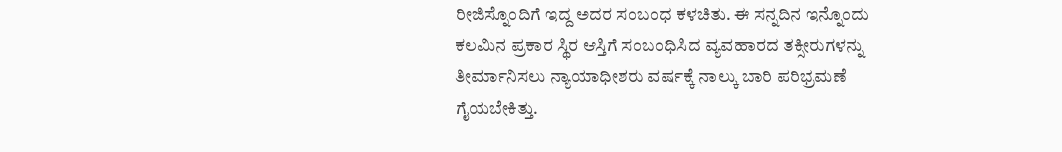ರೀಜಿಸ್ನೊಂದಿಗೆ ಇದ್ದ ಅದರ ಸಂಬಂಧ ಕಳಚಿತು. ಈ ಸನ್ನದಿನ ಇನ್ನೊಂದು ಕಲಮಿನ ಪ್ರಕಾರ ಸ್ಥಿರ ಆಸ್ತಿಗೆ ಸಂಬಂಧಿಸಿದ ವ್ಯವಹಾರದ ತಕ್ಸೀರುಗಳನ್ನು ತೀರ್ಮಾನಿಸಲು ನ್ಯಾಯಾಧೀಶರು ವರ್ಷಕ್ಕೆ ನಾಲ್ಕು ಬಾರಿ ಪರಿಭ್ರಮಣೆ ಗೈಯಬೇಕಿತ್ತು.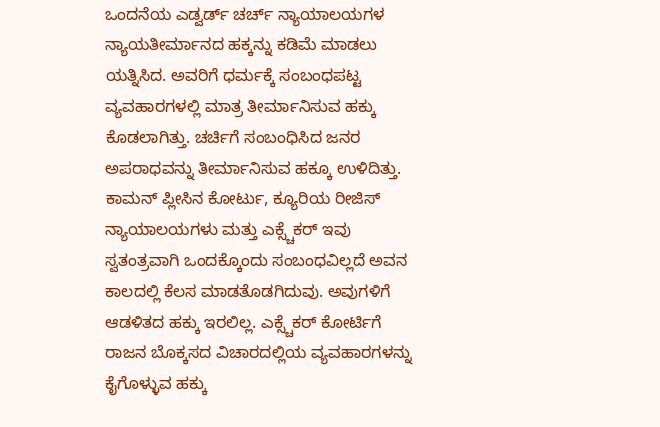ಒಂದನೆಯ ಎಡ್ವರ್ಡ್ ಚರ್ಚ್ ನ್ಯಾಯಾಲಯಗಳ ನ್ಯಾಯತೀರ್ಮಾನದ ಹಕ್ಕನ್ನು ಕಡಿಮೆ ಮಾಡಲು ಯತ್ನಿಸಿದ. ಅವರಿಗೆ ಧರ್ಮಕ್ಕೆ ಸಂಬಂಧಪಟ್ಟ ವ್ಯವಹಾರಗಳಲ್ಲಿ ಮಾತ್ರ ತೀರ್ಮಾನಿಸುವ ಹಕ್ಕು ಕೊಡಲಾಗಿತ್ತು. ಚರ್ಚಿಗೆ ಸಂಬಂಧಿಸಿದ ಜನರ ಅಪರಾಧವನ್ನು ತೀರ್ಮಾನಿಸುವ ಹಕ್ಕೂ ಉಳಿದಿತ್ತು. ಕಾಮನ್ ಪ್ಲೀಸಿನ ಕೋರ್ಟು, ಕ್ಯೂರಿಯ ರೀಜಿಸ್ ನ್ಯಾಯಾಲಯಗಳು ಮತ್ತು ಎಕ್ಸ್ಚೆಕರ್ ಇವು ಸ್ವತಂತ್ರವಾಗಿ ಒಂದಕ್ಕೊಂದು ಸಂಬಂಧವಿಲ್ಲದೆ ಅವನ ಕಾಲದಲ್ಲಿ ಕೆಲಸ ಮಾಡತೊಡಗಿದುವು. ಅವುಗಳಿಗೆ ಆಡಳಿತದ ಹಕ್ಕು ಇರಲಿಲ್ಲ. ಎಕ್ಸ್ಚೆಕರ್ ಕೋರ್ಟಿಗೆ ರಾಜನ ಬೊಕ್ಕಸದ ವಿಚಾರದಲ್ಲಿಯ ವ್ಯವಹಾರಗಳನ್ನು ಕೈಗೊಳ್ಳುವ ಹಕ್ಕು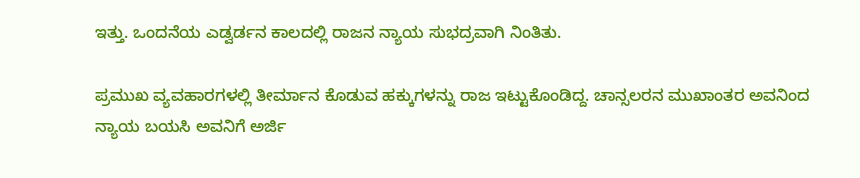ಇತ್ತು. ಒಂದನೆಯ ಎಡ್ವರ್ಡನ ಕಾಲದಲ್ಲಿ ರಾಜನ ನ್ಯಾಯ ಸುಭದ್ರವಾಗಿ ನಿಂತಿತು.

ಪ್ರಮುಖ ವ್ಯವಹಾರಗಳಲ್ಲಿ ತೀರ್ಮಾನ ಕೊಡುವ ಹಕ್ಕುಗಳನ್ನು ರಾಜ ಇಟ್ಟುಕೊಂಡಿದ್ದ. ಚಾನ್ಸಲರನ ಮುಖಾಂತರ ಅವನಿಂದ ನ್ಯಾಯ ಬಯಸಿ ಅವನಿಗೆ ಅರ್ಜಿ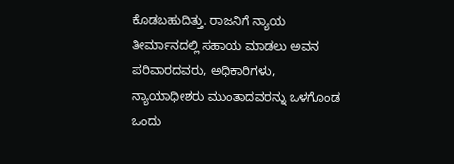ಕೊಡಬಹುದಿತ್ತು. ರಾಜನಿಗೆ ನ್ಯಾಯ ತೀರ್ಮಾನದಲ್ಲಿ ಸಹಾಯ ಮಾಡಲು ಅವನ ಪರಿವಾರದವರು, ಅಧಿಕಾರಿಗಳು, ನ್ಯಾಯಾಧೀಶರು ಮುಂತಾದವರನ್ನು ಒಳಗೊಂಡ ಒಂದು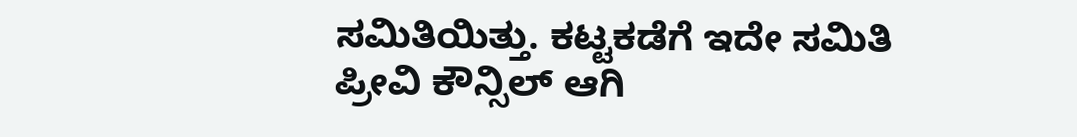ಸಮಿತಿಯಿತ್ತು. ಕಟ್ಟಕಡೆಗೆ ಇದೇ ಸಮಿತಿ ಪ್ರೀವಿ ಕೌನ್ಸಿಲ್ ಆಗಿ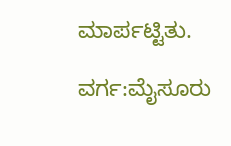ಮಾರ್ಪಟ್ಟಿತು.

ವರ್ಗ:ಮೈಸೂರು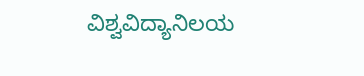ವಿಶ್ವವಿದ್ಯಾನಿಲಯ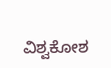ವಿಶ್ವಕೋಶ